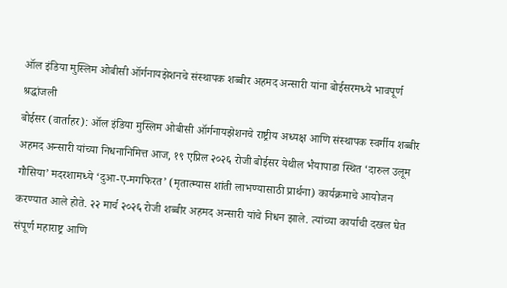ऑल इंडिया मुस्लिम ओबीसी ऑर्गनायझेशनचे संस्थापक शब्बीर अहमद अन्सारी यांना बोईसरमध्ये भावपूर्ण श्रद्धांजली
बोईसर (वार्ताहर): ऑल इंडिया मुस्लिम ओबीसी ऑर्गनायझेशनचे राष्ट्रीय अध्यक्ष आणि संस्थापक स्वर्गीय शब्बीर अहमद अन्सारी यांच्या निधनानिमित्त आज, १९ एप्रिल २०२६ रोजी बोईसर येथील भैयापाडा स्थित ‘दारुल उलूम गौसिया’ मदरशामध्ये ‘दुआ-ए-मगफिरत’ (मृतात्म्यास शांती लाभण्यासाठी प्रार्थना) कार्यक्रमाचे आयोजन करण्यात आले होते. २२ मार्च २०२६ रोजी शब्बीर अहमद अन्सारी यांचे निधन झाले. त्यांच्या कार्याची दखल घेत संपूर्ण महाराष्ट्र आणि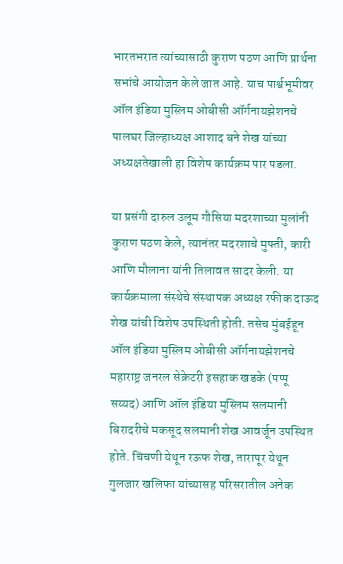भारतभरात त्यांच्यासाठी कुराण पठण आणि प्रार्थना सभांचे आयोजन केले जात आहे. याच पार्श्वभूमीवर ऑल इंडिया मुस्लिम ओबीसी ऑर्गनायझेशनचे पालघर जिल्हाध्यक्ष आशाद बने शेख यांच्या अध्यक्षतेखाली हा विशेष कार्यक्रम पार पडला.

या प्रसंगी दारुल उलूम गौसिया मदरशाच्या मुलांनी कुराण पठण केले, त्यानंतर मदरशाचे मुफ्ती, कारी आणि मौलाना यांनी तिलावत सादर केली. या कार्यक्रमाला संस्थेचे संस्थापक अध्यक्ष रफीक दाऊद शेख यांची विशेष उपस्थिती होती. तसेच मुंबईहून ऑल इंडिया मुस्लिम ओबीसी ऑर्गनायझेशनचे महाराष्ट्र जनरल सेक्रेटरी इसहाक खडके (पप्पू सय्यद) आणि ऑल इंडिया मुस्लिम सलमानी बिरादरीचे मकसूद सलमानी शेख आवर्जून उपस्थित होते. चिंचणी येथून रऊफ शेख, तारापूर येथून गुलजार खलिफा यांच्यासह परिसरातील अनेक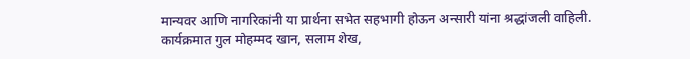मान्यवर आणि नागरिकांनी या प्रार्थना सभेत सहभागी होऊन अन्सारी यांना श्रद्धांजली वाहिली. कार्यक्रमात गुल मोहम्मद खान, सलाम शेख,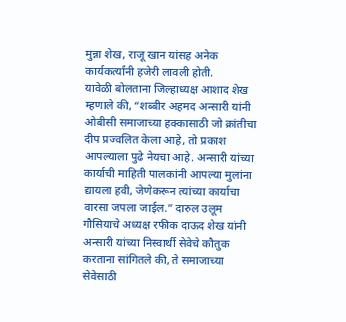मुन्ना शेख, राजू खान यांसह अनेक कार्यकर्त्यांनी हजेरी लावली होती.
यावेळी बोलताना जिल्हाध्यक्ष आशाद शेख म्हणाले की, “शब्बीर अहमद अन्सारी यांनी ओबीसी समाजाच्या हक्कासाठी जो क्रांतीचा दीप प्रज्वलित केला आहे, तो प्रकाश आपल्याला पुढे नेयचा आहे. अन्सारी यांच्या कार्याची माहिती पालकांनी आपल्या मुलांना द्यायला हवी, जेणेकरून त्यांच्या कार्याचा वारसा जपला जाईल.” दारुल उलूम गौसियाचे अध्यक्ष रफीक दाऊद शेख यांनी अन्सारी यांच्या निस्वार्थी सेवेचे कौतुक करताना सांगितले की, ते समाजाच्या सेवेसाठी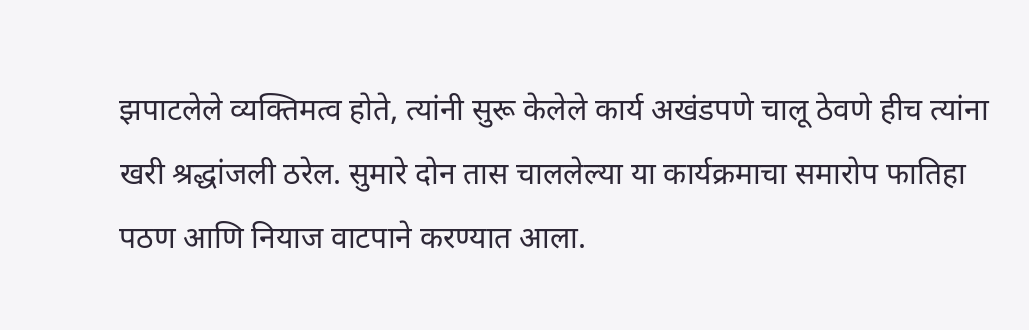झपाटलेले व्यक्तिमत्व होते, त्यांनी सुरू केलेले कार्य अखंडपणे चालू ठेवणे हीच त्यांना खरी श्रद्धांजली ठरेल. सुमारे दोन तास चाललेल्या या कार्यक्रमाचा समारोप फातिहा पठण आणि नियाज वाटपाने करण्यात आला.